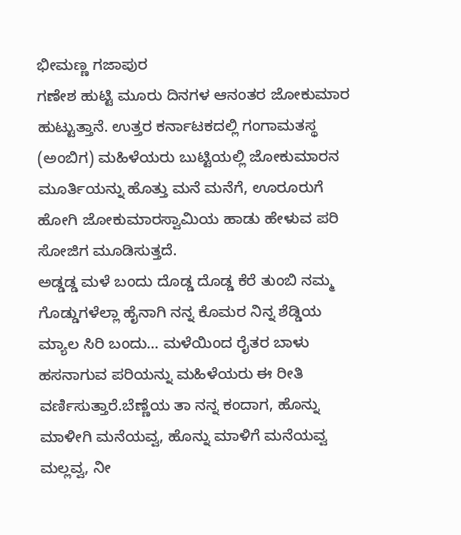ಭೀಮಣ್ಣ ಗಜಾಪುರ
ಗಣೇಶ ಹುಟ್ಟಿ ಮೂರು ದಿನಗಳ ಆನಂತರ ಜೋಕುಮಾರ ಹುಟ್ಟುತ್ತಾನೆ. ಉತ್ತರ ಕರ್ನಾಟಕದಲ್ಲಿ ಗಂಗಾಮತಸ್ಥ (ಅಂಬಿಗ) ಮಹಿಳೆಯರು ಬುಟ್ಟಿಯಲ್ಲಿ ಜೋಕುಮಾರನ ಮೂರ್ತಿಯನ್ನು ಹೊತ್ತು ಮನೆ ಮನೆಗೆ, ಊರೂರುಗೆ ಹೋಗಿ ಜೋಕುಮಾರಸ್ವಾಮಿಯ ಹಾಡು ಹೇಳುವ ಪರಿ ಸೋಜಿಗ ಮೂಡಿಸುತ್ತದೆ.
ಅಡ್ಡಡ್ಡ ಮಳೆ ಬಂದು ದೊಡ್ಡ ದೊಡ್ಡ ಕೆರೆ ತುಂಬಿ ನಮ್ಮ ಗೊಡ್ಡುಗಳೆಲ್ಲಾ ಹೈನಾಗಿ ನನ್ನ ಕೊಮರ ನಿನ್ನ ಶೆಡ್ಡಿಯ ಮ್ಯಾಲ ಸಿರಿ ಬಂದು... ಮಳೆಯಿಂದ ರೈತರ ಬಾಳು ಹಸನಾಗುವ ಪರಿಯನ್ನು ಮಹಿಳೆಯರು ಈ ರೀತಿ ವರ್ಣಿಸುತ್ತಾರೆ.ಬೆಣ್ಣೆಯ ತಾ ನನ್ನ ಕಂದಾಗ, ಹೊನ್ನು ಮಾಳೀಗಿ ಮನೆಯವ್ವ, ಹೊನ್ನು ಮಾಳಿಗೆ ಮನೆಯವ್ವ ಮಲ್ಲವ್ವ, ನೀ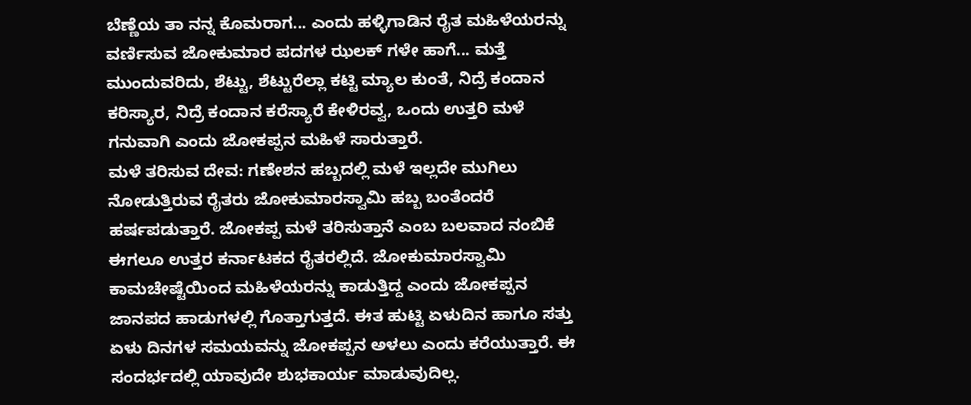ಬೆಣ್ಣೆಯ ತಾ ನನ್ನ ಕೊಮರಾಗ... ಎಂದು ಹಳ್ಳಿಗಾಡಿನ ರೈತ ಮಹಿಳೆಯರನ್ನು ವರ್ಣಿಸುವ ಜೋಕುಮಾರ ಪದಗಳ ಝಲಕ್ ಗಳೇ ಹಾಗೆ... ಮತ್ತೆ ಮುಂದುವರಿದು, ಶೆಟ್ಟು, ಶೆಟ್ಟುರೆಲ್ಲಾ ಕಟ್ಟಿ ಮ್ಯಾಲ ಕುಂತೆ, ನಿದ್ರೆ ಕಂದಾನ ಕರಿಸ್ಯಾರ, ನಿದ್ರೆ ಕಂದಾನ ಕರೆಸ್ಯಾರೆ ಕೇಳಿರವ್ವ, ಒಂದು ಉತ್ತರಿ ಮಳೆ ಗನುವಾಗಿ ಎಂದು ಜೋಕಪ್ಪನ ಮಹಿಳೆ ಸಾರುತ್ತಾರೆ.
ಮಳೆ ತರಿಸುವ ದೇವ: ಗಣೇಶನ ಹಬ್ಬದಲ್ಲಿ ಮಳೆ ಇಲ್ಲದೇ ಮುಗಿಲು ನೋಡುತ್ತಿರುವ ರೈತರು ಜೋಕುಮಾರಸ್ವಾಮಿ ಹಬ್ಬ ಬಂತೆಂದರೆ ಹರ್ಷಪಡುತ್ತಾರೆ. ಜೋಕಪ್ಪ ಮಳೆ ತರಿಸುತ್ತಾನೆ ಎಂಬ ಬಲವಾದ ನಂಬಿಕೆ ಈಗಲೂ ಉತ್ತರ ಕರ್ನಾಟಕದ ರೈತರಲ್ಲಿದೆ. ಜೋಕುಮಾರಸ್ವಾಮಿ ಕಾಮಚೇಷ್ಟೆಯಿಂದ ಮಹಿಳೆಯರನ್ನು ಕಾಡುತ್ತಿದ್ದ ಎಂದು ಜೋಕಪ್ಪನ ಜಾನಪದ ಹಾಡುಗಳಲ್ಲಿ ಗೊತ್ತಾಗುತ್ತದೆ. ಈತ ಹುಟ್ಟಿ ಏಳುದಿನ ಹಾಗೂ ಸತ್ತು ಏಳು ದಿನಗಳ ಸಮಯವನ್ನು ಜೋಕಪ್ಪನ ಅಳಲು ಎಂದು ಕರೆಯುತ್ತಾರೆ. ಈ ಸಂದರ್ಭದಲ್ಲಿ ಯಾವುದೇ ಶುಭಕಾರ್ಯ ಮಾಡುವುದಿಲ್ಲ.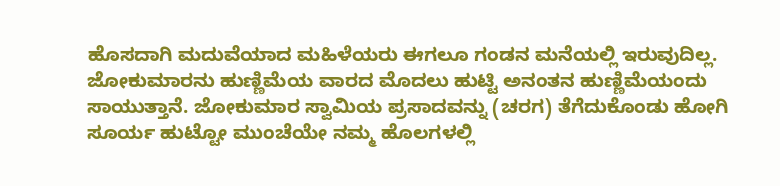ಹೊಸದಾಗಿ ಮದುವೆಯಾದ ಮಹಿಳೆಯರು ಈಗಲೂ ಗಂಡನ ಮನೆಯಲ್ಲಿ ಇರುವುದಿಲ್ಲ.
ಜೋಕುಮಾರನು ಹುಣ್ಣಿಮೆಯ ವಾರದ ಮೊದಲು ಹುಟ್ಟಿ ಅನಂತನ ಹುಣ್ಣಿಮೆಯಂದು ಸಾಯುತ್ತಾನೆ. ಜೋಕುಮಾರ ಸ್ವಾಮಿಯ ಪ್ರಸಾದವನ್ನು (ಚರಗ) ತೆಗೆದುಕೊಂಡು ಹೋಗಿ ಸೂರ್ಯ ಹುಟ್ಟೋ ಮುಂಚೆಯೇ ನಮ್ಮ ಹೊಲಗಳಲ್ಲಿ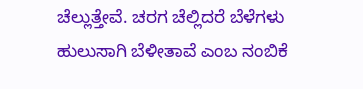ಚೆಲ್ಲುತ್ತೇವೆ. ಚರಗ ಚೆಲ್ಲಿದರೆ ಬೆಳೆಗಳು ಹುಲುಸಾಗಿ ಬೆಳೀತಾವೆ ಎಂಬ ನಂಬಿಕೆ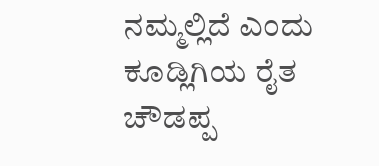ನಮ್ಮಲ್ಲಿದೆ ಎಂದು ಕೂಡ್ಲಿಗಿಯ ರೈತ ಚೌಡಪ್ಪ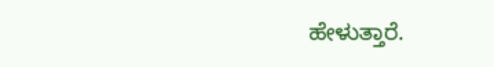ಹೇಳುತ್ತಾರೆ.